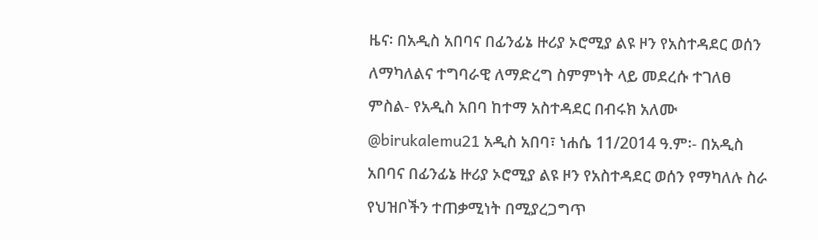ዜና፡ በአዲስ አበባና በፊንፊኔ ዙሪያ ኦሮሚያ ልዩ ዞን የአስተዳደር ወሰን ለማካለልና ተግባራዊ ለማድረግ ስምምነት ላይ መደረሱ ተገለፀ
ምስል- የአዲስ አበባ ከተማ አስተዳደር በብሩክ አለሙ @birukalemu21 አዲስ አበባ፣ ነሐሴ 11/2014 ዓ.ም፡- በአዲስ አበባና በፊንፊኔ ዙሪያ ኦሮሚያ ልዩ ዞን የአስተዳደር ወሰን የማካለሉ ስራ የህዝቦችን ተጠቃሚነት በሚያረጋግጥ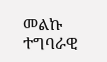መልኩ ተግባራዊ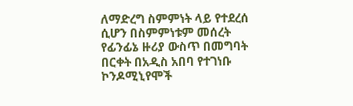ለማድረግ ስምምነት ላይ የተደረሰ ሲሆን በስምምነቱም መሰረት የፊንፊኔ ዙሪያ ውስጥ በመግባት በርቀት በአዲስ አበባ የተገነቡ ኮንዶሚኒየሞች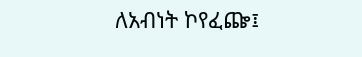ለአብነት ኮየፈጬ፤